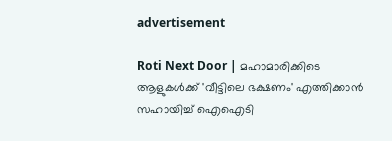advertisement

Roti Next Door | മഹാമാരിക്കിടെ ആളുകൾക്ക് 'വീട്ടിലെ ഭക്ഷണം' എത്തിക്കാന്‍ സഹായിച്ച് ഐഐടി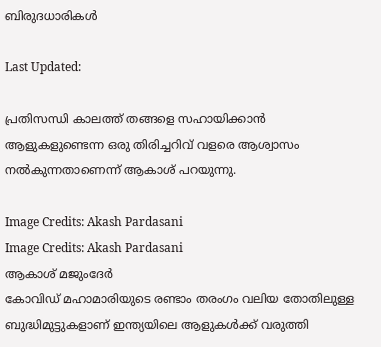ബിരുദധാരികൾ

Last Updated:

പ്രതിസന്ധി കാലത്ത് തങ്ങളെ സഹായിക്കാൻ ആളുകളുണ്ടെന്ന ഒരു തിരിച്ചറിവ് വളരെ ആശ്വാസം നൽകുന്നതാണെന്ന് ആകാശ് പറയുന്നു.

Image Credits: Akash Pardasani
Image Credits: Akash Pardasani
ആകാശ് മജുംദേർ
കോവിഡ് മഹാമാരിയുടെ രണ്ടാം തരംഗം വലിയ തോതിലുള്ള ബുദ്ധിമുട്ടുകളാണ് ഇന്ത്യയിലെ ആളുകൾക്ക് വരുത്തി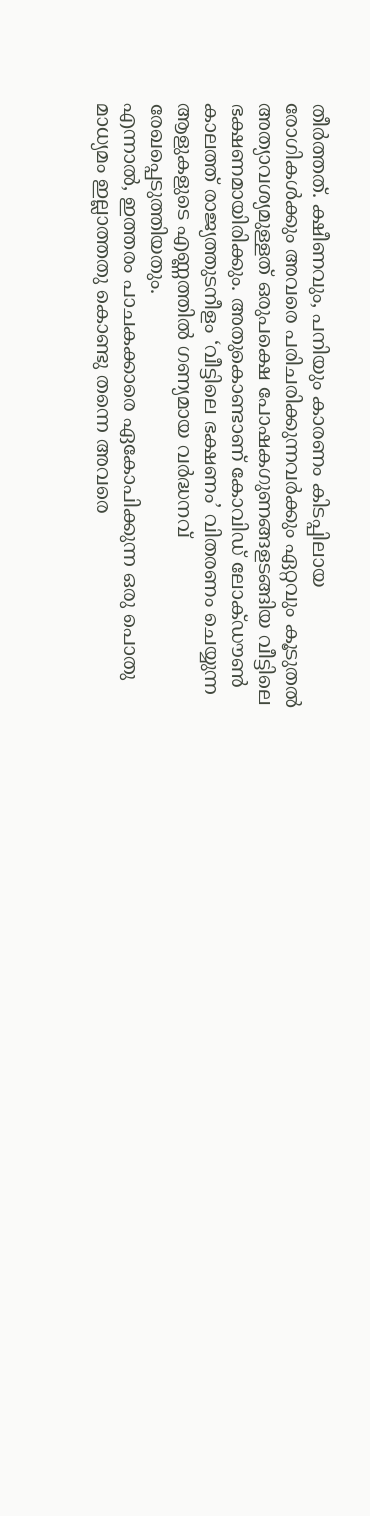തീർത്തത്. ക്ഷീണവും, പനിയും കാരണം കിടപ്പിലായ രോഗികൾക്കും അവരെ പരിചരിക്കുന്നവർക്കും ഏറ്റവും കൂടുതൽ അത്യാവശ്യമുള്ളത് ഒരുപക്ഷെ പോഷകഗുണങ്ങളടങ്ങിയ വീട്ടിലെ ഭക്ഷണമായിരിക്കും. അതുകൊണ്ടാണ് കോവിഡ് ലോക്ഡൗൺ കാലത്ത് രാജ്യത്തുടനീളം ‘വീട്ടിലെ ഭക്ഷണം’ വിതരണം ചെയ്യുന്ന ആളുകളുടെ എണ്ണത്തിൽ ഗണ്യമായ വർദ്ധനവ് രേഖപ്പെടുത്തിയതും.
എന്നാൽ, ഇത്തരം പാചകക്കാരെ ഏകോപിക്കുന്ന ഒരു പൊതു മാധ്യമം ഇല്ലാത്തതു കൊണ്ടു തന്നെ അവരെ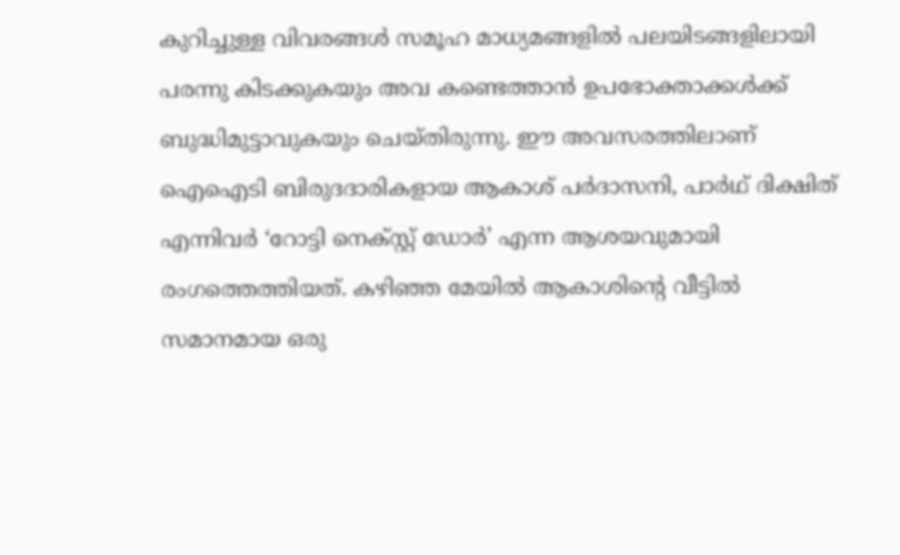കുറിച്ചുള്ള വിവരങ്ങൾ സമൂഹ മാധ്യമങ്ങളിൽ പലയിടങ്ങളിലായി പരന്നു കിടക്കുകയും അവ കണ്ടെത്താൻ ഉപഭോക്താക്കൾക്ക് ബുദ്ധിമുട്ടാവുകയും ചെയ്തിരുന്നു. ഈ അവസരത്തിലാണ് ഐഐടി ബിരുദദാരികളായ ആകാശ് പർദാസനി, പാർഥ് ദിക്ഷിത് എന്നിവർ ‘റോട്ടി നെക്സ്റ്റ് ഡോർ’ എന്ന ആശയവുമായി രംഗത്തെത്തിയത്. കഴിഞ്ഞ മേയിൽ ആകാശിന്റെ വീട്ടിൽ സമാനമായ ഒരു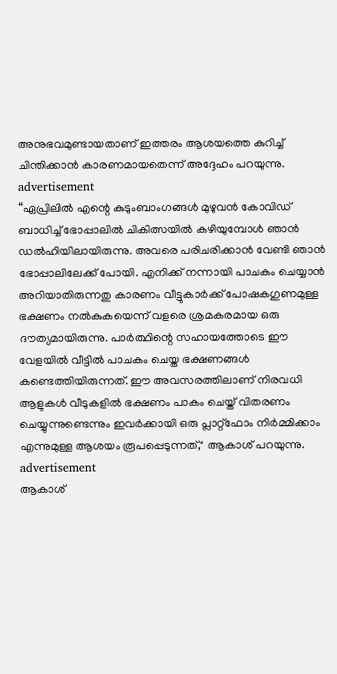അനുഭവമുണ്ടായതാണ് ഇത്തരം ആശയത്തെ കുറിച്ച് ചിന്തിക്കാൻ കാരണമായതെന്ന് അദ്ദേഹം പറയുന്നു.
advertisement
“ഏപ്രിലിൽ എന്റെ കുടുംബാംഗങ്ങൾ മുഴുവൻ കോവിഡ് ബാധിച്ച് ഭോപ്പാലിൽ ചികിത്സയിൽ കഴിയുമ്പോൾ ഞാൻ ഡൽഹിയിലായിരുന്നു. അവരെ പരിചരിക്കാൻ വേണ്ടി ഞാൻ ഭോപ്പാലിലേക്ക് പോയി. എനിക്ക് നന്നായി പാചകം ചെയ്യാൻ അറിയാതിരുന്നതു കാരണം വീട്ടുകാർക്ക് പോഷകഗുണമുള്ള ഭക്ഷണം നൽകുകയെന്ന് വളരെ ശ്രമകരമായ ഒരു ദൗത്യമായിരുന്നു. പാർത്ഥിന്റെ സഹായത്തോടെ ഈ വേളയിൽ വീട്ടിൽ പാചകം ചെയ്ത ഭക്ഷണങ്ങൾ കണ്ടെത്തിയിരുന്നത്. ഈ അവസരത്തിലാണ് നിരവധി ആളുകൾ വീടുകളിൽ ഭക്ഷണം പാകം ചെയ്ത് വിതരണം ചെയ്യുന്നുണ്ടെന്നും ഇവർക്കായി ഒരു പ്ലാറ്റ്ഫോം നിർമ്മിക്കാം എന്നുമുള്ള ആശയം രൂപപ്പെടുന്നത്," ആകാശ് പറയുന്നു.
advertisement
ആകാശ്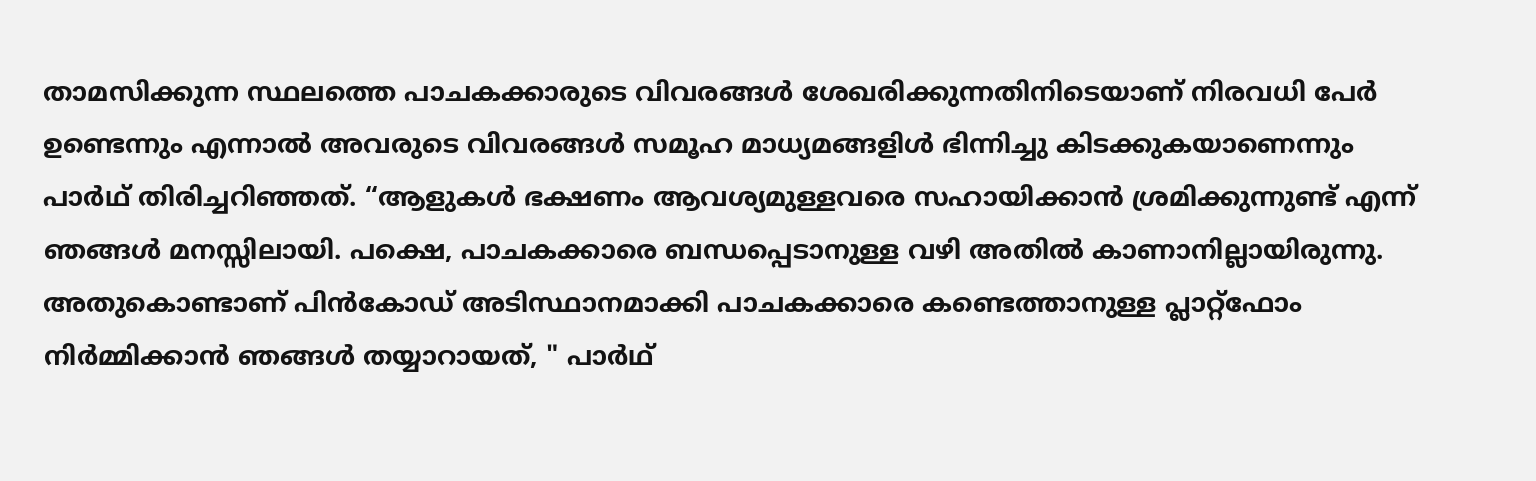താമസിക്കുന്ന സ്ഥലത്തെ പാചകക്കാരുടെ വിവരങ്ങൾ ശേഖരിക്കുന്നതിനിടെയാണ് നിരവധി പേർ ഉണ്ടെന്നും എന്നാൽ അവരുടെ വിവരങ്ങൾ സമൂഹ മാധ്യമങ്ങളിൾ ഭിന്നിച്ചു കിടക്കുകയാണെന്നും പാർഥ് തിരിച്ചറിഞ്ഞത്. “ആളുകൾ ഭക്ഷണം ആവശ്യമുള്ളവരെ സഹായിക്കാൻ ശ്രമിക്കുന്നുണ്ട് എന്ന് ഞങ്ങൾ മനസ്സിലായി. പക്ഷെ, പാചകക്കാരെ ബന്ധപ്പെടാനുള്ള വഴി അതിൽ കാണാനില്ലായിരുന്നു. അതുകൊണ്ടാണ് പിൻകോഡ് അടിസ്ഥാനമാക്കി പാചകക്കാരെ കണ്ടെത്താനുള്ള പ്ലാറ്റ്ഫോം നിർമ്മിക്കാൻ ഞങ്ങൾ തയ്യാറായത്, " പാർഥ്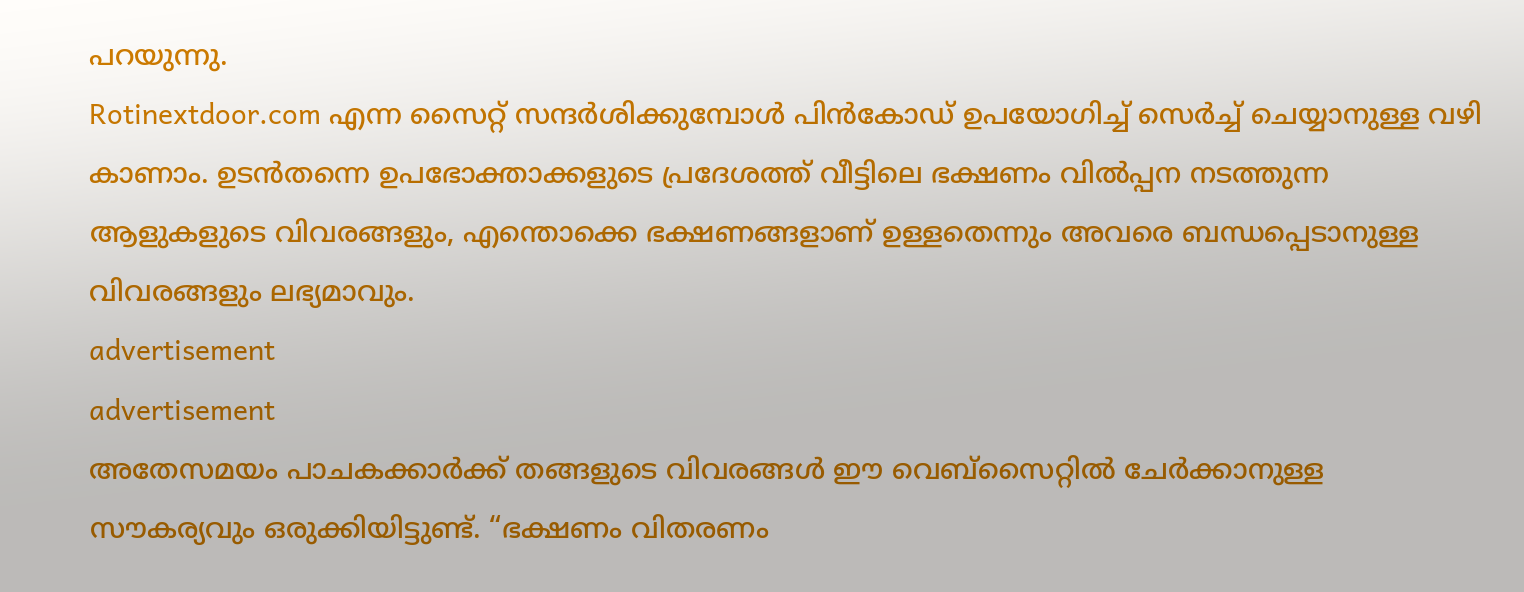പറയുന്നു.
Rotinextdoor.com എന്ന സൈറ്റ് സന്ദർശിക്കുമ്പോൾ പിൻകോഡ് ഉപയോഗിച്ച് സെർച്ച് ചെയ്യാനുള്ള വഴി കാണാം. ഉടൻതന്നെ ഉപഭോക്താക്കളുടെ പ്രദേശത്ത് വീട്ടിലെ ഭക്ഷണം വിൽപ്പന നടത്തുന്ന ആളുകളുടെ വിവരങ്ങളും, എന്തൊക്കെ ഭക്ഷണങ്ങളാണ് ഉള്ളതെന്നും അവരെ ബന്ധപ്പെടാനുള്ള വിവരങ്ങളും ലഭ്യമാവും.
advertisement
advertisement
അതേസമയം പാചകക്കാർക്ക് തങ്ങളുടെ വിവരങ്ങൾ ഈ വെബ്സൈറ്റിൽ ചേർക്കാനുള്ള സൗകര്യവും ഒരുക്കിയിട്ടുണ്ട്. “ഭക്ഷണം വിതരണം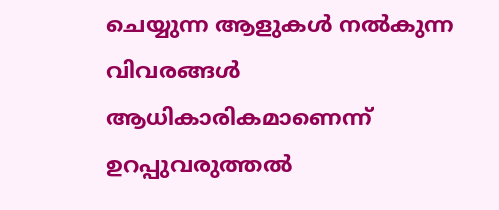ചെയ്യുന്ന ആളുകൾ നൽകുന്ന വിവരങ്ങൾ ആധികാരികമാണെന്ന് ഉറപ്പുവരുത്തൽ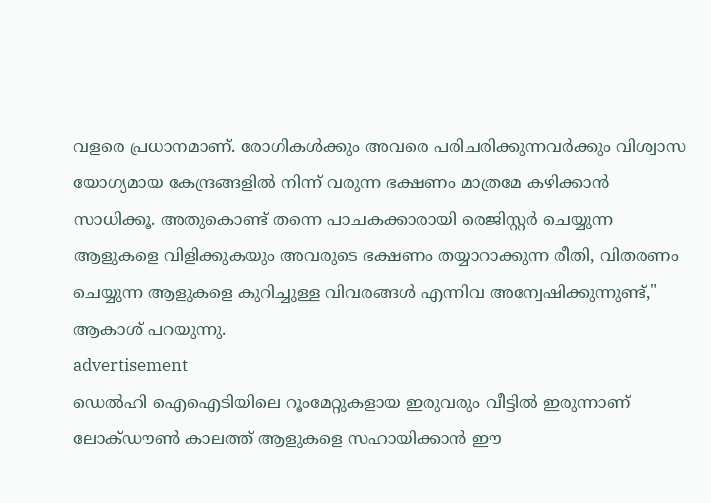വളരെ പ്രധാനമാണ്. രോഗികൾക്കും അവരെ പരിചരിക്കുന്നവർക്കും വിശ്വാസ യോഗ്യമായ കേന്ദ്രങ്ങളിൽ നിന്ന് വരുന്ന ഭക്ഷണം മാത്രമേ കഴിക്കാൻ സാധിക്കൂ. അതുകൊണ്ട് തന്നെ പാചകക്കാരായി രെജിസ്റ്റർ ചെയ്യുന്ന ആളുകളെ വിളിക്കുകയും അവരുടെ ഭക്ഷണം തയ്യാറാക്കുന്ന രീതി, വിതരണം ചെയ്യുന്ന ആളുകളെ കുറിച്ചുള്ള വിവരങ്ങൾ എന്നിവ അന്വേഷിക്കുന്നുണ്ട്," ആകാശ് പറയുന്നു.
advertisement
ഡെൽഹി ഐഐടിയിലെ റൂംമേറ്റുകളായ ഇരുവരും വീട്ടിൽ ഇരുന്നാണ് ലോക്ഡൗൺ കാലത്ത് ആളുകളെ സഹായിക്കാൻ ഈ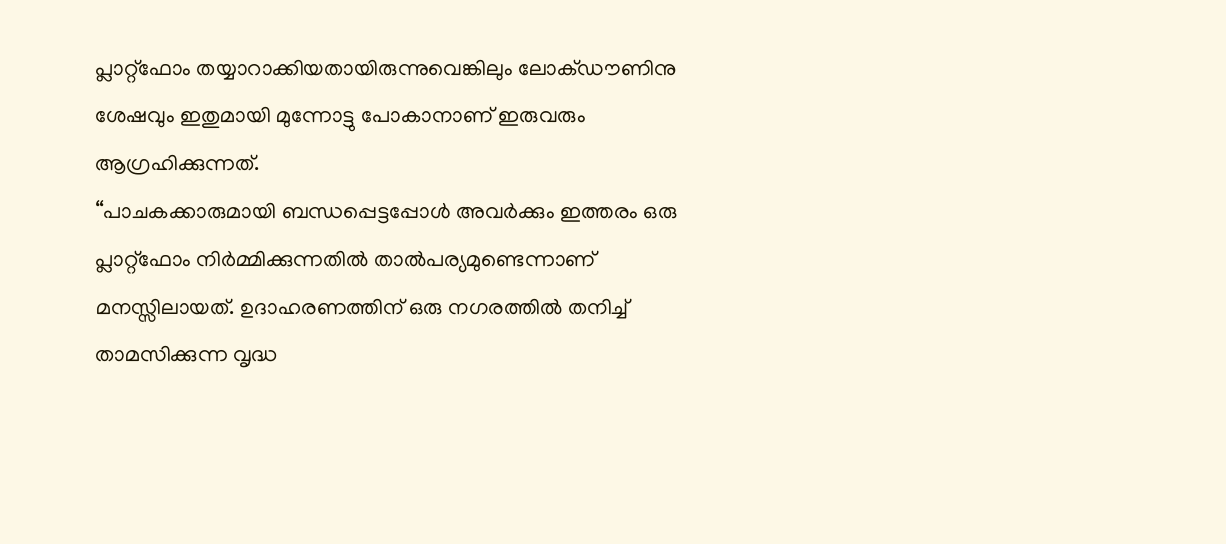പ്ലാറ്റ്ഫോം തയ്യാറാക്കിയതായിരുന്നുവെങ്കിലും ലോക്ഡൗണിനു ശേഷവും ഇതുമായി മുന്നോട്ടു പോകാനാണ് ഇരുവരും ആഗ്രഹിക്കുന്നത്.
“പാചകക്കാരുമായി ബന്ധപ്പെട്ടപ്പോൾ അവർക്കും ഇത്തരം ഒരു പ്ലാറ്റ്ഫോം നിർമ്മിക്കുന്നതിൽ താൽപര്യമുണ്ടെന്നാണ് മനസ്സിലായത്. ഉദാഹരണത്തിന് ഒരു നഗരത്തിൽ തനിച്ച് താമസിക്കുന്ന വൃദ്ധ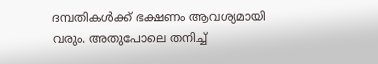ദമ്പതികൾക്ക് ഭക്ഷണം ആവശ്യമായി വരും. അതുപോലെ തനിച്ച്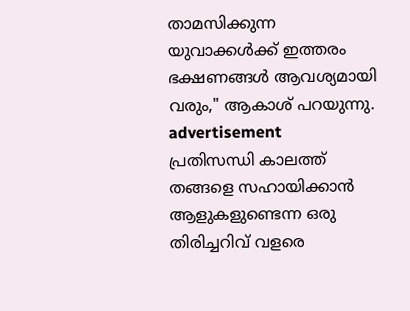താമസിക്കുന്ന യുവാക്കൾക്ക് ഇത്തരം ഭക്ഷണങ്ങൾ ആവശ്യമായി വരും," ആകാശ് പറയുന്നു.
advertisement
പ്രതിസന്ധി കാലത്ത് തങ്ങളെ സഹായിക്കാൻ ആളുകളുണ്ടെന്ന ഒരു തിരിച്ചറിവ് വളരെ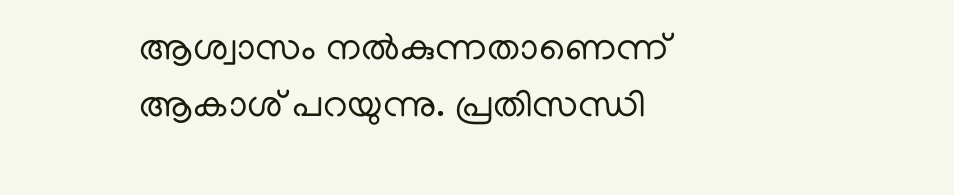ആശ്വാസം നൽകുന്നതാണെന്ന് ആകാശ് പറയുന്നു. പ്രതിസന്ധി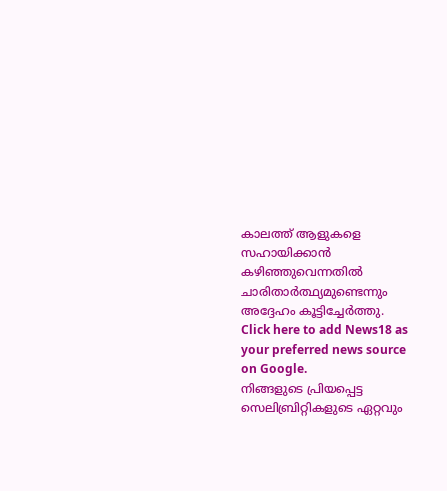കാലത്ത് ആളുകളെ സഹായിക്കാൻ കഴിഞ്ഞുവെന്നതിൽ ചാരിതാർത്ഥ്യമുണ്ടെന്നും അദ്ദേഹം കൂട്ടിച്ചേർത്തു.
Click here to add News18 as your preferred news source on Google.
നിങ്ങളുടെ പ്രിയപ്പെട്ട സെലിബ്രിറ്റികളുടെ ഏറ്റവും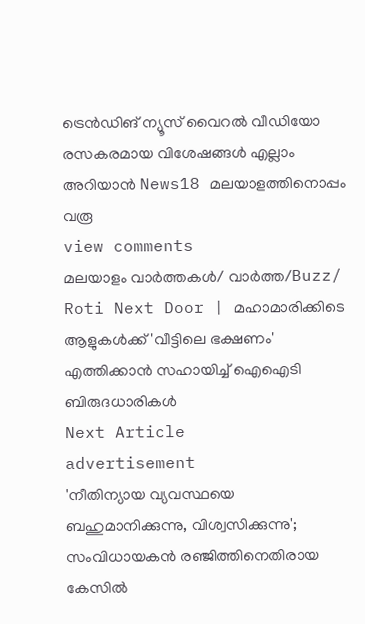ട്രെൻഡിങ് ന്യൂസ് വൈറൽ വീഡിയോ രസകരമായ വിശേഷങ്ങൾ എല്ലാം അറിയാൻ News18 മലയാളത്തിനൊപ്പം വരൂ
view comments
മലയാളം വാർത്തകൾ/ വാർത്ത/Buzz/
Roti Next Door | മഹാമാരിക്കിടെ ആളുകൾക്ക് 'വീട്ടിലെ ഭക്ഷണം' എത്തിക്കാന്‍ സഹായിച്ച് ഐഐടി ബിരുദധാരികൾ
Next Article
advertisement
'നീതിന്യായ വ്യവസ്ഥയെ ബഹുമാനിക്കുന്നു, വിശ്വസിക്കുന്നു'; സംവിധായകൻ രഞ്ജിത്തിനെതിരായ കേസിൽ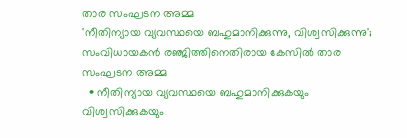താര സംഘടന അമ്മ
'നീതിന്യായ വ്യവസ്ഥയെ ബഹുമാനിക്കുന്നു, വിശ്വസിക്കുന്നു'; സംവിധായകൻ രഞ്ജിത്തിനെതിരായ കേസിൽ താര സംഘടന അമ്മ
  • നീതിന്യായ വ്യവസ്ഥയെ ബഹുമാനിക്കുകയും വിശ്വസിക്കുകയും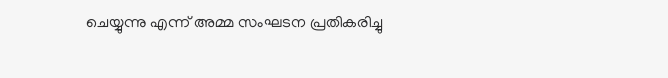ചെയ്യുന്നു എന്ന് അമ്മ സംഘടന പ്രതികരിച്ചു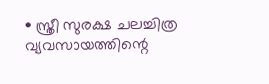• സ്ത്രീ സുരക്ഷ ചലച്ചിത്ര വ്യവസായത്തിന്റെ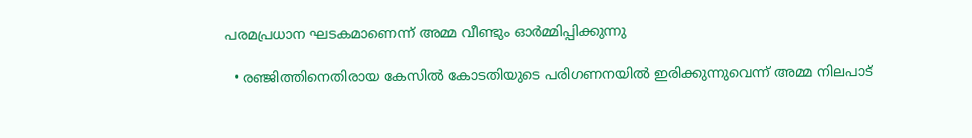പരമപ്രധാന ഘടകമാണെന്ന് അമ്മ വീണ്ടും ഓർമ്മിപ്പിക്കുന്നു

  • രഞ്ജിത്തിനെതിരായ കേസിൽ കോടതിയുടെ പരിഗണനയിൽ ഇരിക്കുന്നുവെന്ന് അമ്മ നിലപാട്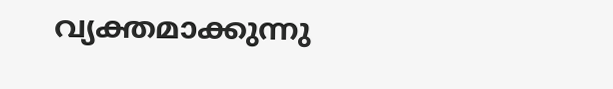വ്യക്തമാക്കുന്നു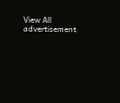View All
advertisement